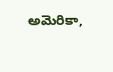అమెరికా,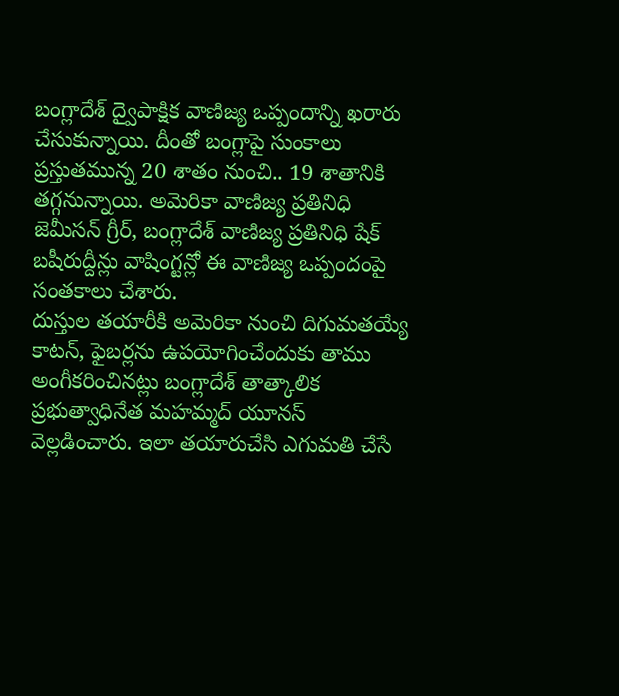బంగ్లాదేశ్ ద్వైపాక్షిక వాణిజ్య ఒప్పందాన్ని ఖరారు చేసుకున్నాయి. దీంతో బంగ్లాపై సుంకాలు ప్రస్తుతమున్న 20 శాతం నుంచి.. 19 శాతానికి తగ్గనున్నాయి. అమెరికా వాణిజ్య ప్రతినిధి జెమీసన్ గ్రీర్, బంగ్లాదేశ్ వాణిజ్య ప్రతినిధి షేక్ బషీరుద్దీన్లు వాషింగ్టన్లో ఈ వాణిజ్య ఒప్పందంపై సంతకాలు చేశారు.
దుస్తుల తయారీకి అమెరికా నుంచి దిగుమతయ్యే కాటన్, ఫైబర్లను ఉపయోగించేందుకు తాము అంగీకరించినట్లు బంగ్లాదేశ్ తాత్కాలిక ప్రభుత్వాధినేత మహమ్మద్ యూనస్ వెల్లడించారు. ఇలా తయారుచేసి ఎగుమతి చేసే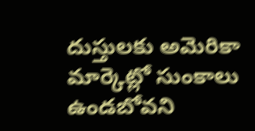దుస్తులకు అమెరికా మార్కెట్లో సుంకాలు ఉండబోవని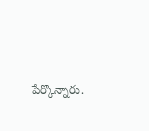పేర్కొన్నారు.